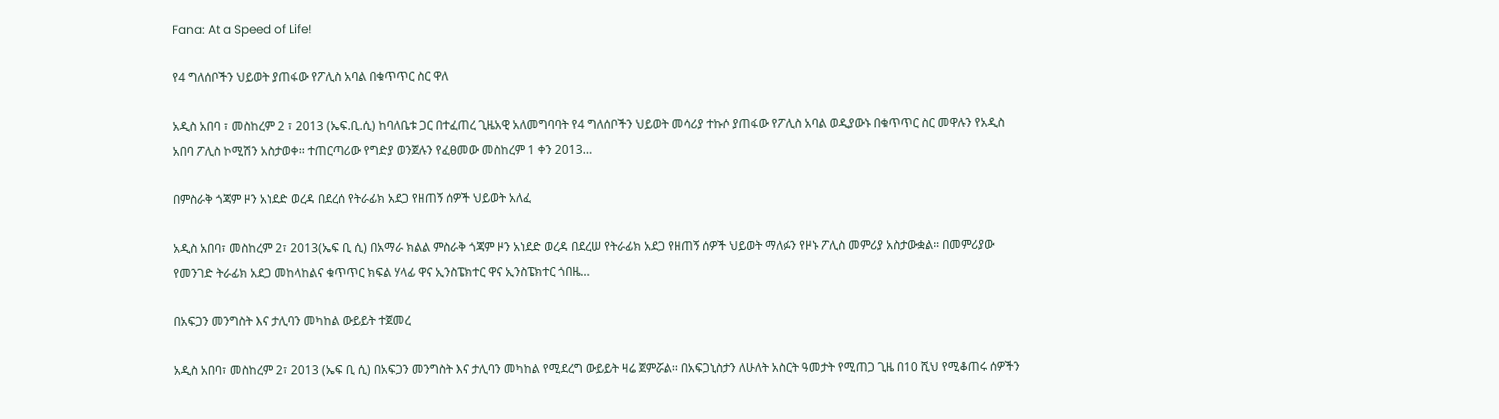Fana: At a Speed of Life!

የ4 ግለሰቦችን ህይወት ያጠፋው የፖሊስ አባል በቁጥጥር ስር ዋለ

አዲስ አበባ ፣ መስከረም 2 ፣ 2013 (ኤፍ.ቢ.ሲ) ከባለቤቱ ጋር በተፈጠረ ጊዜአዊ አለመግባባት የ4 ግለሰቦችን ህይወት መሳሪያ ተኩሶ ያጠፋው የፖሊስ አባል ወዲያውኑ በቁጥጥር ስር መዋሉን የአዲስ አበባ ፖሊስ ኮሚሽን አስታወቀ፡፡ ተጠርጣሪው የግድያ ወንጀሉን የፈፀመው መስከረም 1 ቀን 2013…

በምስራቅ ጎጃም ዞን አነደድ ወረዳ በደረሰ የትራፊክ አደጋ የዘጠኝ ሰዎች ህይወት አለፈ

አዲስ አበባ፣ መስከረም 2፣ 2013(ኤፍ ቢ ሲ) በአማራ ክልል ምስራቅ ጎጃም ዞን አነደድ ወረዳ በደረሠ የትራፊክ አደጋ የዘጠኝ ሰዎች ህይወት ማለፉን የዞኑ ፖሊስ መምሪያ አስታውቋል። በመምሪያው የመንገድ ትራፊክ አደጋ መከላከልና ቁጥጥር ክፍል ሃላፊ ዋና ኢንስፔክተር ዋና ኢንስፔክተር ጎበዜ…

በአፍጋን መንግስት እና ታሊባን መካከል ውይይት ተጀመረ

አዲስ አበባ፣ መስከረም 2፣ 2013 (ኤፍ ቢ ሲ) በአፍጋን መንግስት እና ታሊባን መካከል የሚደረግ ውይይት ዛሬ ጀምሯል፡፡ በአፍጋኒስታን ለሁለት አስርት ዓመታት የሚጠጋ ጊዜ በ10 ሺህ የሚቆጠሩ ሰዎችን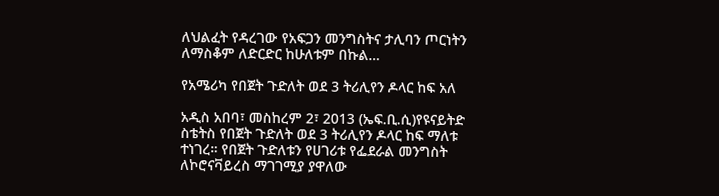ለህልፈት የዳረገው የአፍጋን መንግስትና ታሊባን ጦርነትን ለማስቆም ለድርድር ከሁለቱም በኩል…

የአሜሪካ የበጀት ጉድለት ወደ 3 ትሪሊየን ዶላር ከፍ አለ

አዲስ አበባ፣ መስከረም 2፣ 2013 (ኤፍ.ቢ.ሲ)የዩናይትድ ስቴትስ የበጀት ጉድለት ወደ 3 ትሪሊየን ዶላር ከፍ ማለቱ ተነገረ። የበጀት ጉድለቱን የሀገሪቱ የፌደራል መንግስት ለኮሮናቫይረስ ማገገሚያ ያዋለው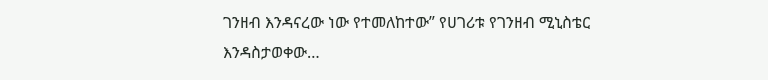ገንዘብ እንዳናረው ነው የተመለከተው” የሀገሪቱ የገንዘብ ሚኒስቴር እንዳስታወቀው…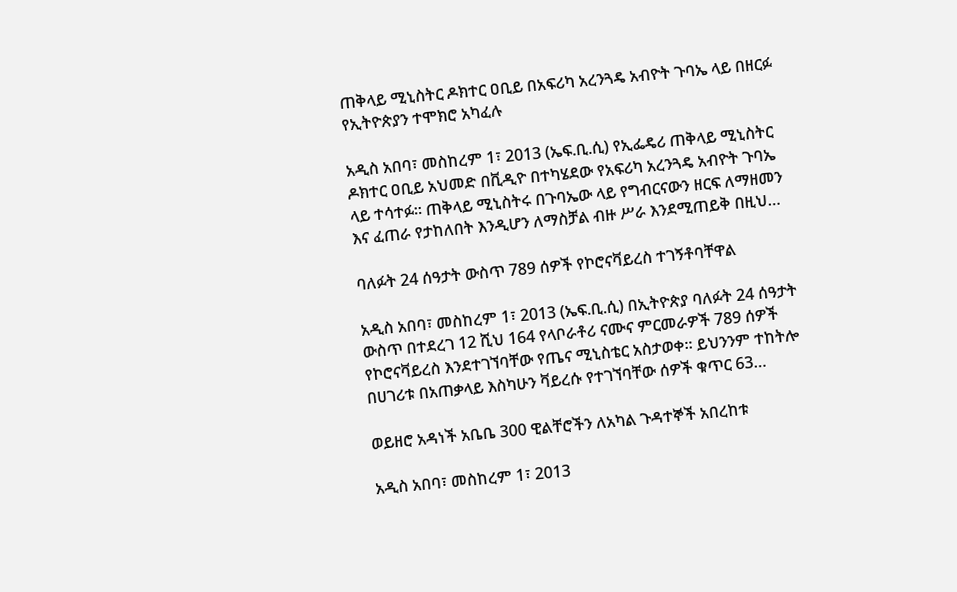ጠቅላይ ሚኒስትር ዶክተር ዐቢይ በአፍሪካ አረንጓዴ አብዮት ጉባኤ ላይ በዘርፉ የኢትዮጵያን ተሞክሮ አካፈሉ

አዲስ አበባ፣ መስከረም 1፣ 2013 (ኤፍ.ቢ.ሲ) የኢፌዴሪ ጠቅላይ ሚኒስትር ዶክተር ዐቢይ አህመድ በቪዲዮ በተካሄደው የአፍሪካ አረንጓዴ አብዮት ጉባኤ ላይ ተሳተፉ። ጠቅላይ ሚኒስትሩ በጉባኤው ላይ የግብርናውን ዘርፍ ለማዘመን እና ፈጠራ የታከለበት እንዲሆን ለማስቻል ብዙ ሥራ እንደሚጠይቅ በዚህ…

ባለፉት 24 ሰዓታት ውስጥ 789 ሰዎች የኮሮናቫይረስ ተገኝቶባቸዋል

አዲስ አበባ፣ መስከረም 1፣ 2013 (ኤፍ.ቢ.ሲ) በኢትዮጵያ ባለፉት 24 ሰዓታት ውስጥ በተደረገ 12 ሺህ 164 የላቦራቶሪ ናሙና ምርመራዎች 789 ሰዎች የኮሮናቫይረስ እንደተገኘባቸው የጤና ሚኒስቴር አስታወቀ። ይህንንም ተከትሎ በሀገሪቱ በአጠቃላይ እስካሁን ቫይረሱ የተገኘባቸው ሰዎች ቁጥር 63…

ወይዘሮ አዳነች አቤቤ 300 ዊልቸሮችን ለአካል ጉዳተኞች አበረከቱ

አዲስ አበባ፣ መስከረም 1፣ 2013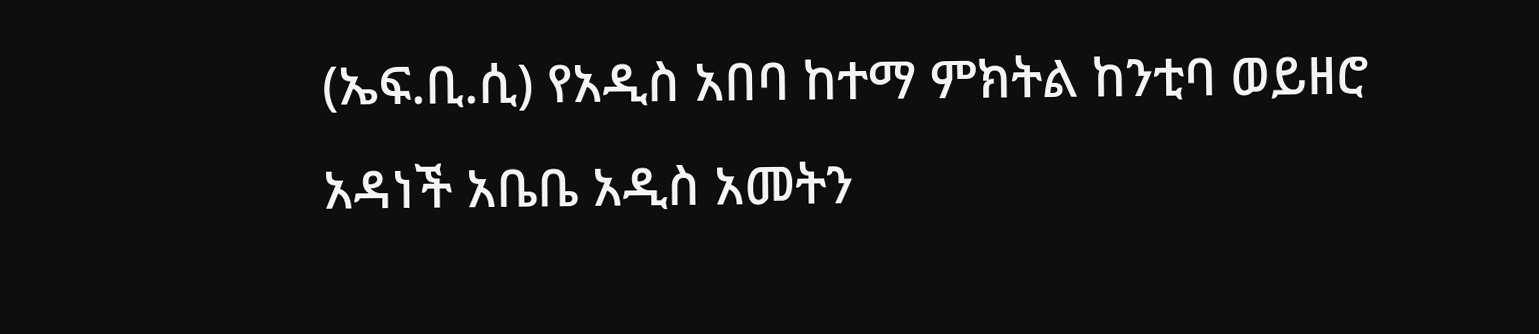(ኤፍ.ቢ.ሲ) የአዲስ አበባ ከተማ ምክትል ከንቲባ ወይዘሮ አዳነች አቤቤ አዲስ አመትን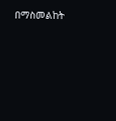በማስመልከት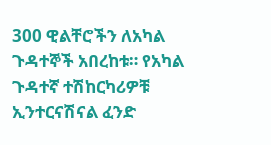300 ዊልቸሮችን ለአካል ጉዳተኞች አበረከቱ። የአካል ጉዳተኛ ተሽከርካሪዎቹ ኢንተርናሽናል ፈንድ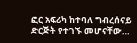ፎር አፍሪካ ከተባለ ግብረሰናይ ድርጅት የተገኙ መሆናቸው…